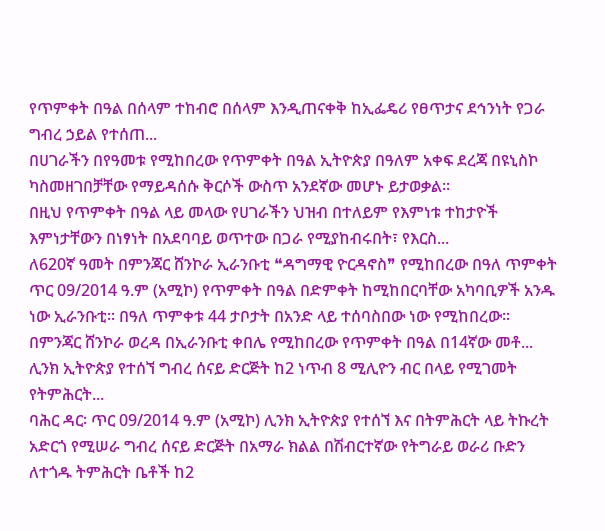የጥምቀት በዓል በሰላም ተከብሮ በሰላም እንዲጠናቀቅ ከኢፌዴሪ የፀጥታና ደኅንነት የጋራ ግብረ ኃይል የተሰጠ...
በሀገራችን በየዓመቱ የሚከበረው የጥምቀት በዓል ኢትዮጵያ በዓለም አቀፍ ደረጃ በዩኒስኮ ካስመዘገበቻቸው የማይዳሰሱ ቅርሶች ውስጥ አንደኛው መሆኑ ይታወቃል፡፡
በዚህ የጥምቀት በዓል ላይ መላው የሀገራችን ህዝብ በተለይም የእምነቱ ተከታዮች እምነታቸውን በነፃነት በአደባባይ ወጥተው በጋራ የሚያከብሩበት፣ የእርስ...
ለ620ኛ ዓመት በምንጃር ሸንኮራ ኢራንቡቲ ❝ዳግማዊ ዮርዳኖስ❞ የሚከበረው በዓለ ጥምቀት
ጥር 09/2014 ዓ.ም (አሚኮ) የጥምቀት በዓል በድምቀት ከሚከበርባቸው አካባቢዎች አንዱ ነው ኢራንቡቲ፡፡ በዓለ ጥምቀቱ 44 ታቦታት በአንድ ላይ ተሰባስበው ነው የሚከበረው፡፡
በምንጃር ሸንኮራ ወረዳ በኢራንቡቲ ቀበሌ የሚከበረው የጥምቀት በዓል በ14ኛው መቶ...
ሊንክ ኢትዮጵያ የተሰኘ ግብረ ሰናይ ድርጅት ከ2 ነጥብ 8 ሚሊዮን ብር በላይ የሚገመት የትምሕርት...
ባሕር ዳር፡ ጥር 09/2014 ዓ.ም (አሚኮ) ሊንክ ኢትዮጵያ የተሰኘ እና በትምሕርት ላይ ትኩረት አድርጎ የሚሠራ ግብረ ሰናይ ድርጅት በአማራ ክልል በሽብርተኛው የትግራይ ወራሪ ቡድን ለተጎዱ ትምሕርት ቤቶች ከ2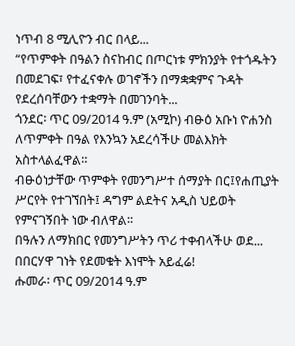ነጥብ 8 ሚሊዮን ብር በላይ...
“የጥምቀት በዓልን ስናከብር በጦርነቱ ምክንያት የተጎዱትን በመደገፍ፣ የተፈናቀሉ ወገኖችን በማቋቋምና ጉዳት የደረሰባቸውን ተቋማት በመገንባት...
ጎንደር፡ ጥር 09/2014 ዓ.ም (አሚኮ) ብፁዕ አቡነ ዮሐንስ ለጥምቀት በዓል የእንኳን አደረሳችሁ መልእክት አስተላልፈዋል።
ብፁዕነታቸው ጥምቀት የመንግሥተ ሰማያት በር፤የሐጢያት ሥርየት የተገኘበት፤ ዳግም ልደትና አዲስ ህይወት የምናገኝበት ነው ብለዋል።
በዓሉን ለማክበር የመንግሥትን ጥሪ ተቀብላችሁ ወደ...
በበርሃዋ ገነት የደመቁት እነሞት አይፈሬ!
ሑመራ፡ ጥር 09/2014 ዓ.ም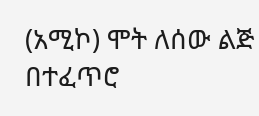(አሚኮ) ሞት ለሰው ልጅ በተፈጥሮ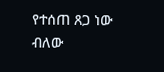የተሰጠ ጸጋ ነው ብለው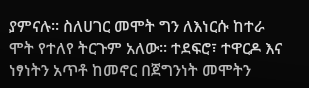ያምናሉ፡፡ ስለሀገር መሞት ግን ለእነርሱ ከተራ ሞት የተለየ ትርጉም አለው፡፡ ተደፍሮ፣ ተዋርዶ እና ነፃነትን አጥቶ ከመኖር በጀግንነት መሞትን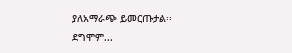ያለአማራጭ ይመርጡታል፡፡
ደግሞም...